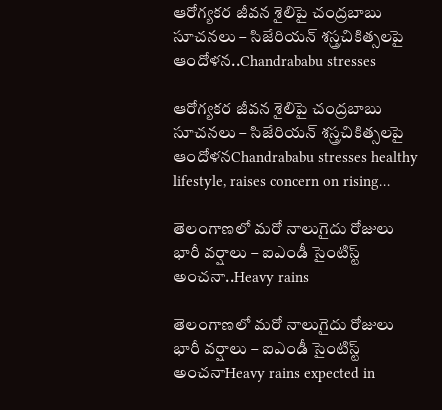ఆరోగ్యకర జీవన శైలిపై చంద్రబాబు సూచనలు – సిజేరియన్ శస్త్రచికిత్సలపై ఆందోళన..Chandrababu stresses

ఆరోగ్యకర జీవన శైలిపై చంద్రబాబు సూచనలు – సిజేరియన్ శస్త్రచికిత్సలపై ఆందోళనChandrababu stresses healthy lifestyle, raises concern on rising…

తెలంగాణలో మరో నాలుగైదు రోజులు భారీ వర్షాలు – ఐఎండీ సైంటిస్ట్ అంచనా..Heavy rains

తెలంగాణలో మరో నాలుగైదు రోజులు భారీ వర్షాలు – ఐఎండీ సైంటిస్ట్ అంచనాHeavy rains expected in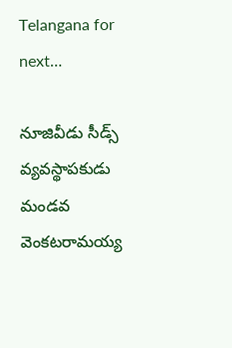Telangana for next…

నూజివీడు సీడ్స్ వ్యవస్థాపకుడు మండవ వెంకటరామయ్య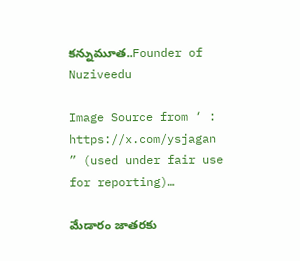కన్నుమూత..Founder of Nuziveedu

Image Source from ‘ :     https://x.com/ysjagan           ” (used under fair use for reporting)…

మేడారం జాతరకు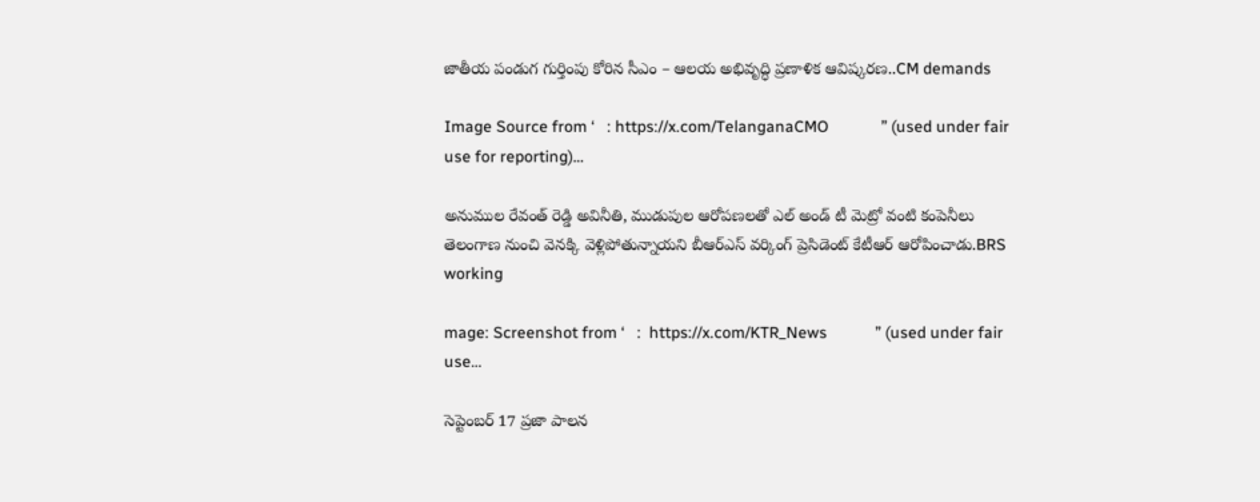జాతీయ పండుగ గుర్తింపు కోరిన సీఎం – ఆలయ అభివృద్ధి ప్రణాళిక ఆవిష్కరణ..CM demands

Image Source from ‘   : https://x.com/TelanganaCMO             ” (used under fair use for reporting)…

అనుముల రేవంత్ రెడ్డి అవినీతి, ముడుపుల ఆరోపణలతో ఎల్ అండ్ టీ మెట్రో వంటి కంపెనీలు తెలంగాణ నుంచి వెనక్కి వెళ్లిపోతున్నాయని బీఆర్ఎస్ వర్కింగ్ ప్రెసిడెంట్ కేటీఆర్ ఆరోపించాడు.BRS working

mage: Screenshot from ‘   :  https://x.com/KTR_News            ” (used under fair use…

సెప్టెంబర్ 17 ప్రజా పాలన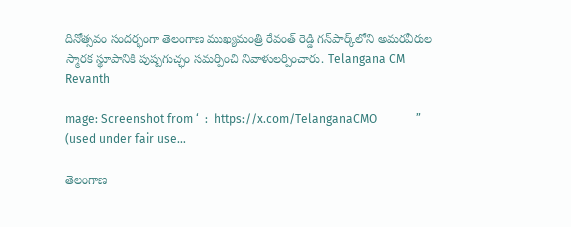దినోత్సవం సందర్భంగా తెలంగాణ ముఖ్యమంత్రి రేవంత్ రెడ్డి గన్‌పార్క్‌లోని అమరవీరుల స్మారక స్థూపానికి పుష్పగుచ్ఛం సమర్పించి నివాళులర్పించారు. Telangana CM Revanth

mage: Screenshot from ‘  :  https://x.com/TelanganaCMO             ” (used under fair use…

తెలంగాణ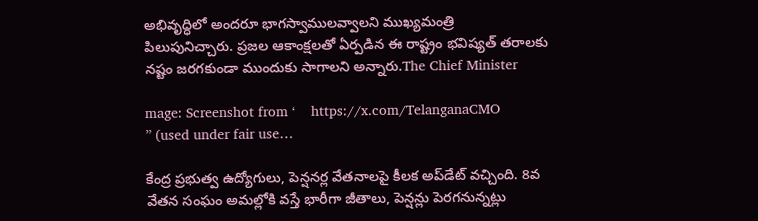అభివృద్ధిలో అందరూ భాగస్వాములవ్వాలని ముఖ్యమంత్రి పిలుపునిచ్చారు. ప్రజల ఆకాంక్షలతో ఏర్పడిన ఈ రాష్ట్రం భవిష్యత్ తరాలకు నష్టం జరగకుండా ముందుకు సాగాలని అన్నారు.The Chief Minister

mage: Screenshot from ‘    https://x.com/TelanganaCMO             ” (used under fair use…

కేంద్ర ప్రభుత్వ ఉద్యోగులు, పెన్షనర్ల వేతనాలపై కీలక అప్‌డేట్ వచ్చింది. 8వ వేతన సంఘం అమల్లోకి వస్తే భారీగా జీతాలు, పెన్షన్లు పెరగనున్నట్లు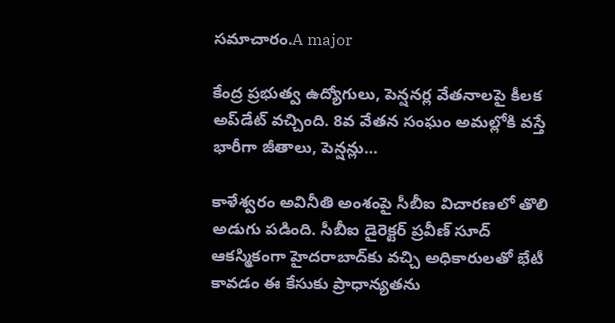సమాచారం.A major

కేంద్ర ప్రభుత్వ ఉద్యోగులు, పెన్షనర్ల వేతనాలపై కీలక అప్‌డేట్ వచ్చింది. 8వ వేతన సంఘం అమల్లోకి వస్తే భారీగా జీతాలు, పెన్షన్లు…

కాళేశ్వరం అవినీతి అంశంపై సీబీఐ విచారణలో తొలి అడుగు పడింది. సీబీఐ డైరెక్టర్ ప్రవీణ్ సూద్ ఆకస్మికంగా హైదరాబాద్‌కు వచ్చి అధికారులతో భేటీ కావడం ఈ కేసుకు ప్రాధాన్యతను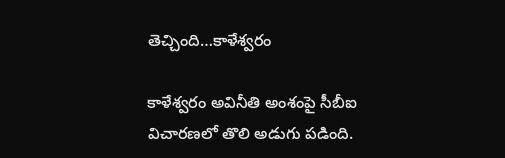తెచ్చింది…కాళేశ్వరం

కాళేశ్వరం అవినీతి అంశంపై సీబీఐ విచారణలో తొలి అడుగు పడింది.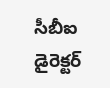సీబీఐ డైరెక్టర్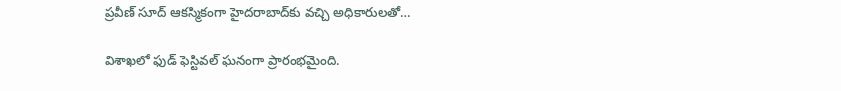ప్రవీణ్ సూద్ ఆకస్మికంగా హైదరాబాద్‌కు వచ్చి అధికారులతో…

విశాఖలో ఫుడ్ ఫెస్టివల్ ఘనంగా ప్రారంభమైంది.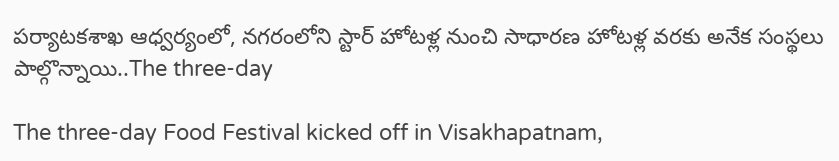పర్యాటకశాఖ ఆధ్వర్యంలో, నగరంలోని స్టార్ హోటళ్ల నుంచి సాధారణ హోటళ్ల వరకు అనేక సంస్థలు పాల్గొన్నాయి..The three-day

The three-day Food Festival kicked off in Visakhapatnam,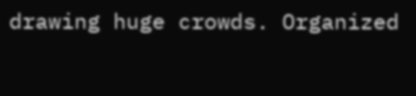drawing huge crowds. Organized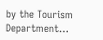by the Tourism Department…